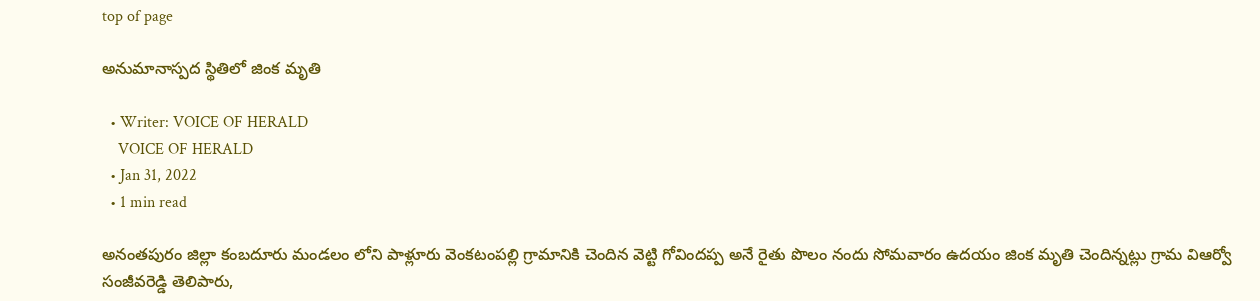top of page

అనుమానాస్పద స్థితిలో జింక మృతి

  • Writer: VOICE OF HERALD
    VOICE OF HERALD
  • Jan 31, 2022
  • 1 min read

అనంతపురం జిల్లా కంబదూరు మండలం లోని పాళ్లూరు వెంకటంపల్లి గ్రామానికి చెందిన వెట్టి గోవిందప్ప అనే రైతు పొలం నందు సోమవారం ఉదయం జింక మృతి చెందిన్నట్లు గ్రామ విఆర్వో సంజీవరెడ్డి తెలిపారు,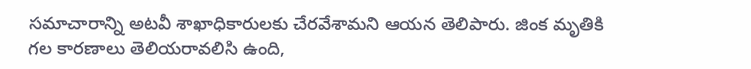సమాచారాన్ని అటవీ శాఖాధికారులకు చేరవేశామని ఆయన తెలిపారు. జింక మృతికి గల కారణాలు తెలియరావలిసి ఉంది,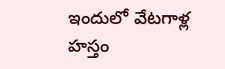ఇందులో వేటగాళ్ల హస్తం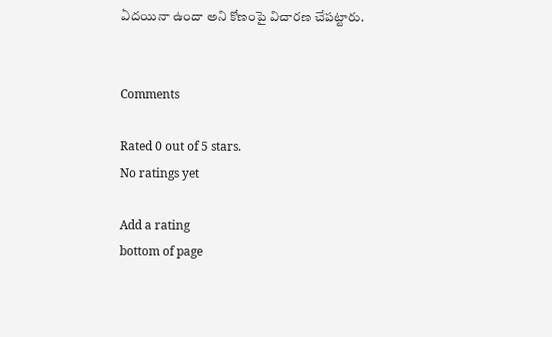ఏదయినా ఉందా అని కోణంపై విచారణ చేపట్టారు.


Comments

Rated 0 out of 5 stars.
No ratings yet

Add a rating
bottom of page